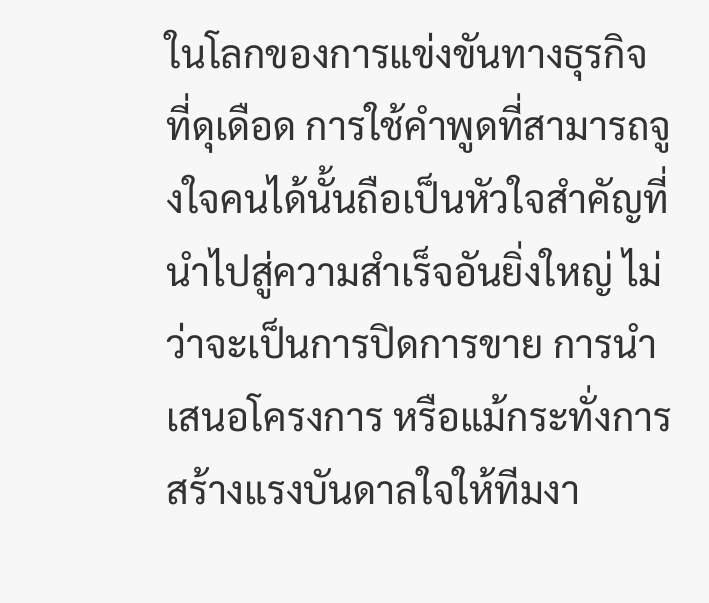ในโลกของการแข่งขันทางธุรกิจที่ดุเดือด การใช้คำพูดที่สามารถจูงใจคนได้นั้นถือเป็นหัวใจสำคัญที่นำไปสู่ความสำเร็จอันยิ่งใหญ่ ไม่ว่าจะเป็นการปิดการขาย การนำเสนอโครงการ หรือแม้กระทั่งการสร้างแรงบันดาลใจให้ทีมงา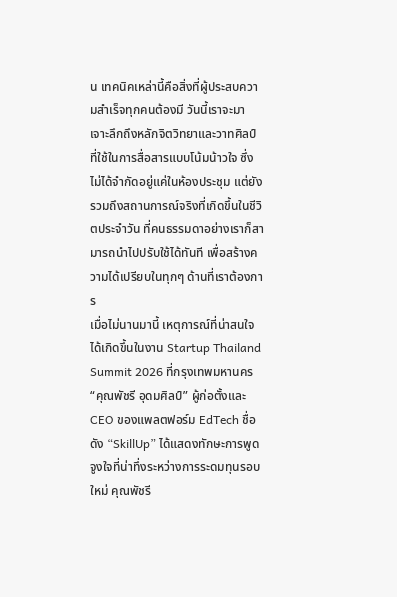น เทคนิคเหล่านี้คือสิ่งที่ผู้ประสบความสำเร็จทุกคนต้องมี วันนี้เราจะมาเจาะลึกถึงหลักจิตวิทยาและวาทศิลป์ที่ใช้ในการสื่อสารแบบโน้มน้าวใจ ซึ่งไม่ได้จำกัดอยู่แค่ในห้องประชุม แต่ยังรวมถึงสถานการณ์จริงที่เกิดขึ้นในชีวิตประจำวัน ที่คนธรรมดาอย่างเราก็สามารถนำไปปรับใช้ได้ทันที เพื่อสร้างความได้เปรียบในทุกๆ ด้านที่เราต้องการ
เมื่อไม่นานมานี้ เหตุการณ์ที่น่าสนใจได้เกิดขึ้นในงาน Startup Thailand Summit 2026 ที่กรุงเทพมหานคร “คุณพัชรี อุดมศิลป์” ผู้ก่อตั้งและ CEO ของแพลตฟอร์ม EdTech ชื่อดัง “SkillUp” ได้แสดงทักษะการพูดจูงใจที่น่าทึ่งระหว่างการระดมทุนรอบใหม่ คุณพัชรี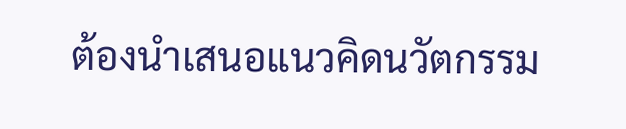ต้องนำเสนอแนวคิดนวัตกรรม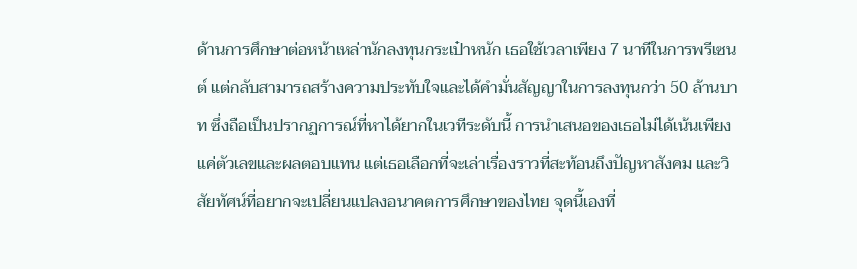ด้านการศึกษาต่อหน้าเหล่านักลงทุนกระเป๋าหนัก เธอใช้เวลาเพียง 7 นาทีในการพรีเซนต์ แต่กลับสามารถสร้างความประทับใจและได้คำมั่นสัญญาในการลงทุนกว่า 50 ล้านบาท ซึ่งถือเป็นปรากฏการณ์ที่หาได้ยากในเวทีระดับนี้ การนำเสนอของเธอไม่ได้เน้นเพียงแค่ตัวเลขและผลตอบแทน แต่เธอเลือกที่จะเล่าเรื่องราวที่สะท้อนถึงปัญหาสังคม และวิสัยทัศน์ที่อยากจะเปลี่ยนแปลงอนาคตการศึกษาของไทย จุดนี้เองที่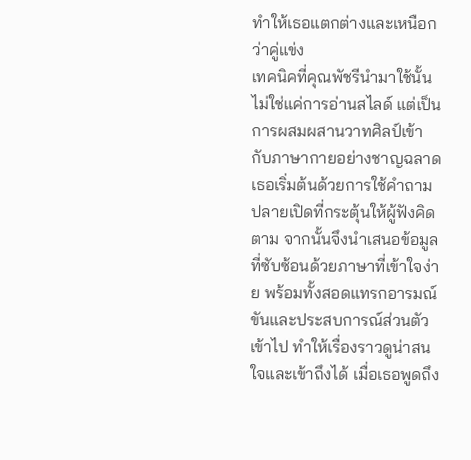ทำให้เธอแตกต่างและเหนือกว่าคู่แข่ง
เทคนิคที่คุณพัชรีนำมาใช้นั้น ไม่ใช่แค่การอ่านสไลด์ แต่เป็นการผสมผสานวาทศิลป์เข้ากับภาษากายอย่างชาญฉลาด เธอเริ่มต้นด้วยการใช้คำถามปลายเปิดที่กระตุ้นให้ผู้ฟังคิดตาม จากนั้นจึงนำเสนอข้อมูลที่ซับซ้อนด้วยภาษาที่เข้าใจง่าย พร้อมทั้งสอดแทรกอารมณ์ขันและประสบการณ์ส่วนตัวเข้าไป ทำให้เรื่องราวดูน่าสนใจและเข้าถึงได้ เมื่อเธอพูดถึง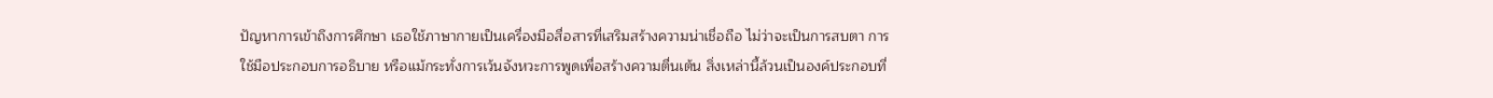ปัญหาการเข้าถึงการศึกษา เธอใช้ภาษากายเป็นเครื่องมือสื่อสารที่เสริมสร้างความน่าเชื่อถือ ไม่ว่าจะเป็นการสบตา การใช้มือประกอบการอธิบาย หรือแม้กระทั่งการเว้นจังหวะการพูดเพื่อสร้างความตื่นเต้น สิ่งเหล่านี้ล้วนเป็นองค์ประกอบที่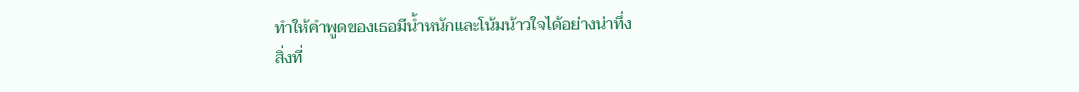ทำให้คำพูดของเธอมีน้ำหนักและโน้มน้าวใจได้อย่างน่าทึ่ง
สิ่งที่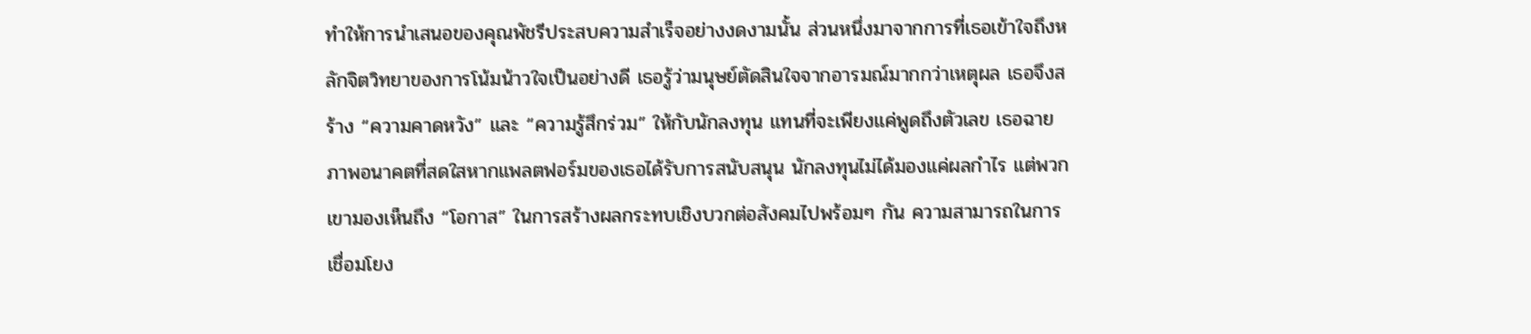ทำให้การนำเสนอของคุณพัชรีประสบความสำเร็จอย่างงดงามนั้น ส่วนหนึ่งมาจากการที่เธอเข้าใจถึงหลักจิตวิทยาของการโน้มน้าวใจเป็นอย่างดี เธอรู้ว่ามนุษย์ตัดสินใจจากอารมณ์มากกว่าเหตุผล เธอจึงสร้าง “ความคาดหวัง” และ “ความรู้สึกร่วม” ให้กับนักลงทุน แทนที่จะเพียงแค่พูดถึงตัวเลข เธอฉายภาพอนาคตที่สดใสหากแพลตฟอร์มของเธอได้รับการสนับสนุน นักลงทุนไม่ได้มองแค่ผลกำไร แต่พวกเขามองเห็นถึง “โอกาส” ในการสร้างผลกระทบเชิงบวกต่อสังคมไปพร้อมๆ กัน ความสามารถในการเชื่อมโยง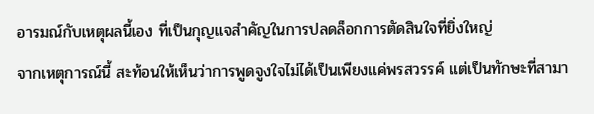อารมณ์กับเหตุผลนี้เอง ที่เป็นกุญแจสำคัญในการปลดล็อกการตัดสินใจที่ยิ่งใหญ่
จากเหตุการณ์นี้ สะท้อนให้เห็นว่าการพูดจูงใจไม่ได้เป็นเพียงแค่พรสวรรค์ แต่เป็นทักษะที่สามา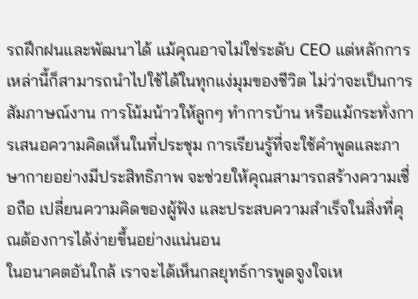รถฝึกฝนและพัฒนาได้ แม้คุณอาจไม่ใช่ระดับ CEO แต่หลักการเหล่านี้ก็สามารถนำไปใช้ได้ในทุกแง่มุมของชีวิต ไม่ว่าจะเป็นการสัมภาษณ์งาน การโน้มน้าวให้ลูกๆ ทำการบ้าน หรือแม้กระทั่งการเสนอความคิดเห็นในที่ประชุม การเรียนรู้ที่จะใช้คำพูดและภาษากายอย่างมีประสิทธิภาพ จะช่วยให้คุณสามารถสร้างความเชื่อถือ เปลี่ยนความคิดของผู้ฟัง และประสบความสำเร็จในสิ่งที่คุณต้องการได้ง่ายขึ้นอย่างแน่นอน
ในอนาคตอันใกล้ เราจะได้เห็นกลยุทธ์การพูดจูงใจเห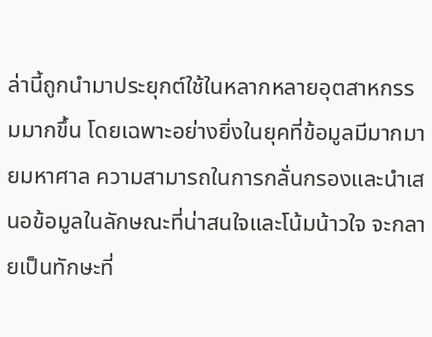ล่านี้ถูกนำมาประยุกต์ใช้ในหลากหลายอุตสาหกรรมมากขึ้น โดยเฉพาะอย่างยิ่งในยุคที่ข้อมูลมีมากมายมหาศาล ความสามารถในการกลั่นกรองและนำเสนอข้อมูลในลักษณะที่น่าสนใจและโน้มน้าวใจ จะกลายเป็นทักษะที่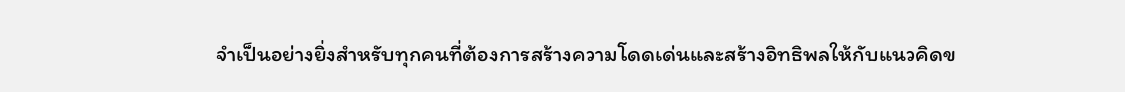จำเป็นอย่างยิ่งสำหรับทุกคนที่ต้องการสร้างความโดดเด่นและสร้างอิทธิพลให้กับแนวคิดข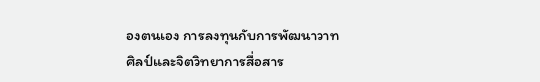องตนเอง การลงทุนกับการพัฒนาวาทศิลป์และจิตวิทยาการสื่อสาร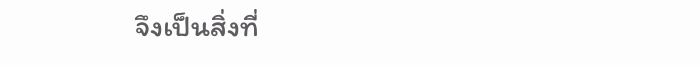จึงเป็นสิ่งที่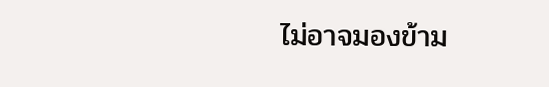ไม่อาจมองข้าม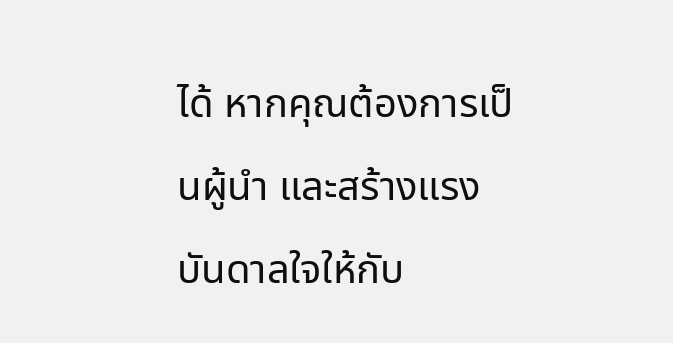ได้ หากคุณต้องการเป็นผู้นำ และสร้างแรงบันดาลใจให้กับ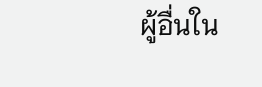ผู้อื่นใน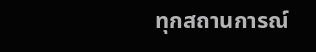ทุกสถานการณ์